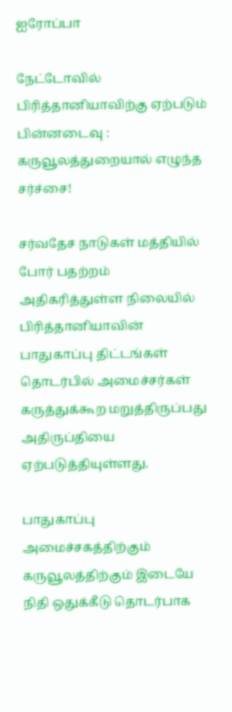ஐரோப்பா

நேட்டோவில் பிரித்தானியாவிற்கு ஏற்படும் பின்னடைவு : கருவூலத்துறையால் எழுந்த சர்ச்சை!

சர்வதேச நாடுகள் மத்தியில் போர் பதற்றம் அதிகரித்துள்ள நிலையில் பிரித்தானியாவின் பாதுகாப்பு திட்டங்கள் தொடர்பில் அமைச்சர்கள் கருத்துக்கூற மறுத்திருப்பது அதிருப்தியை ஏற்படுத்தியுள்ளது.

பாதுகாப்பு அமைச்சகத்திற்கும் கருவூலத்திற்கும் இடையே நிதி ஒதுக்கீடு தொடர்பாக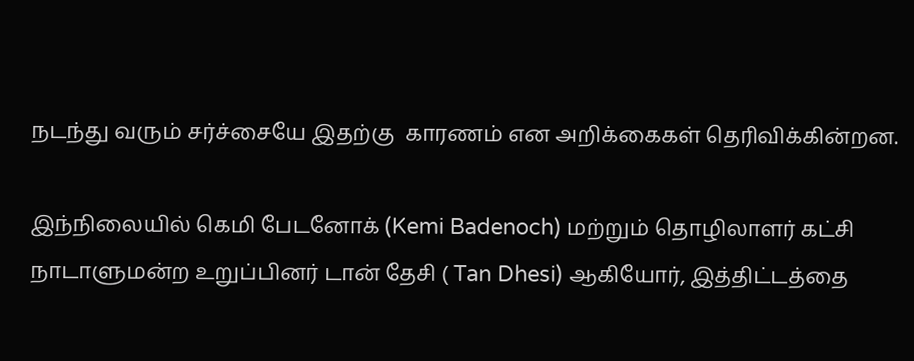நடந்து வரும் சர்ச்சையே இதற்கு  காரணம் என அறிக்கைகள் தெரிவிக்கின்றன.

இந்நிலையில் கெமி பேடனோக் (Kemi Badenoch) மற்றும் தொழிலாளர் கட்சி நாடாளுமன்ற உறுப்பினர் டான் தேசி ( Tan Dhesi) ஆகியோர், இத்திட்டத்தை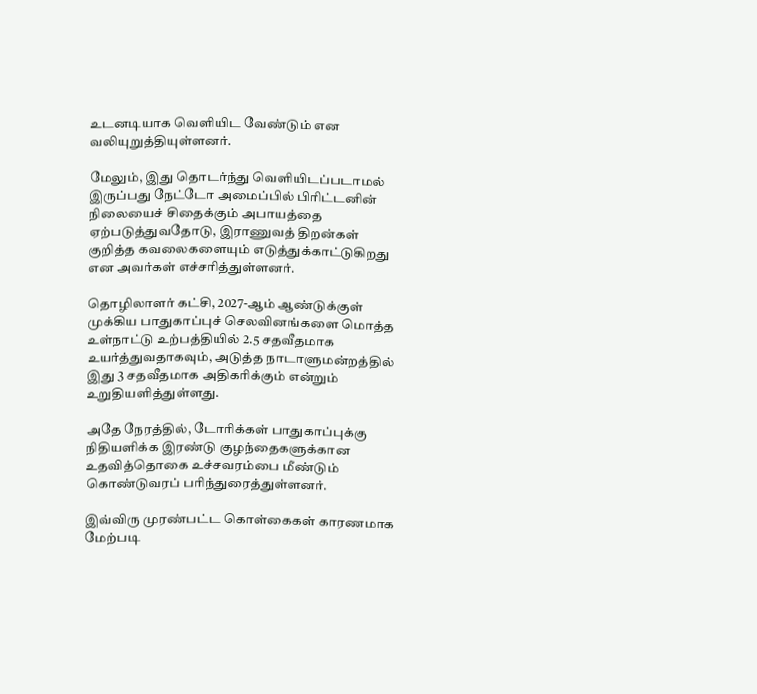உடனடியாக வெளியிட வேண்டும் என வலியுறுத்தியுள்ளனர்.

மேலும், இது தொடர்ந்து வெளியிடப்படாமல் இருப்பது நேட்டோ அமைப்பில் பிரிட்டனின் நிலையைச் சிதைக்கும் அபாயத்தை ஏற்படுத்துவதோடு, இராணுவத் திறன்கள் குறித்த கவலைகளையும் எடுத்துக்காட்டுகிறது என அவர்கள் எச்சரித்துள்ளனர்.

தொழிலாளர் கட்சி, 2027-ஆம் ஆண்டுக்குள் முக்கிய பாதுகாப்புச் செலவினங்களை மொத்த உள்நாட்டு உற்பத்தியில் 2.5 சதவீதமாக உயர்த்துவதாகவும், அடுத்த நாடாளுமன்றத்தில் இது 3 சதவீதமாக அதிகரிக்கும் என்றும் உறுதியளித்துள்ளது.

அதே நேரத்தில், டோரிக்கள் பாதுகாப்புக்கு நிதியளிக்க இரண்டு குழந்தைகளுக்கான உதவித்தொகை உச்சவரம்பை மீண்டும் கொண்டுவரப் பரிந்துரைத்துள்ளனர்.

இவ்விரு முரண்பட்ட கொள்கைகள் காரணமாக மேற்படி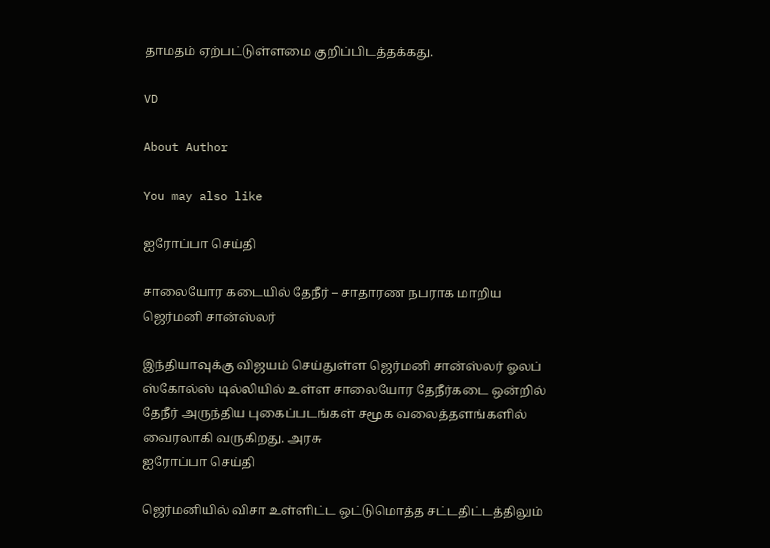தாமதம் ஏற்பட்டுள்ளமை குறிப்பிடத்தக்கது.

VD

About Author

You may also like

ஐரோப்பா செய்தி

சாலையோர கடையில் தேநீர் – சாதாரண நபராக மாறிய ஜெர்மனி சான்ஸ்லர்

இந்தியாவுக்கு விஜயம் செய்துள்ள ஜெர்மனி சான்ஸ்லர் ஓலப் ஸ்கோல்ஸ் டில்லியில் உள்ள சாலையோர தேநீர்கடை ஒன்றில் தேநீர் அருந்திய புகைப்படங்கள் சமூக வலைத்தளங்களில் வைரலாகி வருகிறது. அரசு
ஐரோப்பா செய்தி

ஜெர்மனியில் விசா உள்ளிட்ட ஒட்டுமொத்த சட்டதிட்டத்திலும்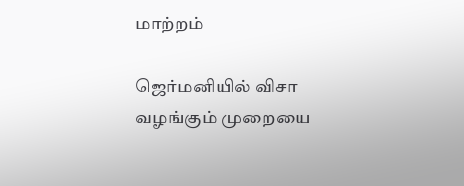மாற்றம்

ஜெர்மனியில் விசா வழங்கும் முறையை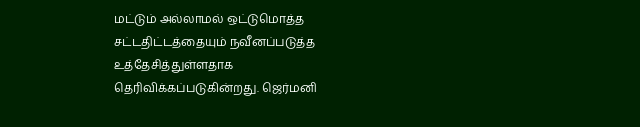மட்டும் அல்லாமல் ஒட்டுமொத்த சட்டதிட்டத்தையும் நவீனப்படுத்த உத்தேசித்துள்ளதாக தெரிவிக்கப்படுகின்றது. ஜெர்மனி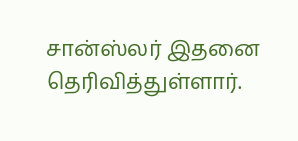சான்ஸ்லர் இதனை தெரிவித்துள்ளார்.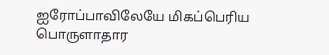ஐரோப்பாவிலேயே மிகப்பெரிய பொருளாதார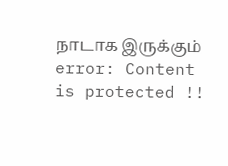நாடாக இருக்கும்
error: Content is protected !!